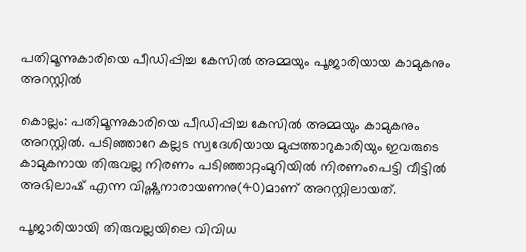പതിമൂന്നുകാരിയെ പീഡിപ്പിച്ച കേസില്‍ അമ്മയും പൂജാരിയായ കാമുകനും അറസ്റ്റിൽ

കൊല്ലം: പതിമൂന്നുകാരിയെ പീഡിപ്പിച്ച കേസില്‍ അമ്മയും കാമുകനും അറസ്റ്റില്‍. പടിഞ്ഞാറേ കല്ലട സ്വദേശിയായ മുപ്പത്താറുകാരിയും ഇവരുടെ കാമുകനായ തിരുവല്ല നിരണം പടിഞ്ഞാറ്റംമുറിയില്‍ നിരണംപെട്ടി വീട്ടില്‍ അഭിലാഷ് എന്ന വിഷ്ണുനാരായണനു(40)മാണ് അറസ്റ്റിലായത്.

പൂജാരിയായി തിരുവല്ലയിലെ വിവിധ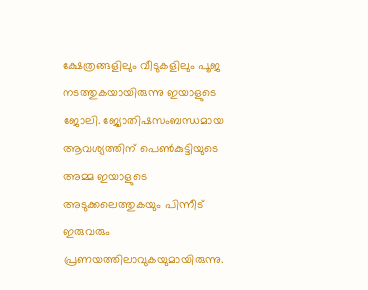ക്ഷേത്രങ്ങളിലും വീടുകളിലും പൂജ നടത്തുകയായിരുന്നു ഇയാളുടെ ജോലി. ജ്യോതിഷസംബന്ധമായ ആവശ്യത്തിന് പെണ്‍കുട്ടിയുടെ അമ്മ ഇയാളുടെ അടുക്കലെത്തുകയും പിന്നീട് ഇരുവരും പ്രണയത്തിലാവുകയുമായിരുന്നു.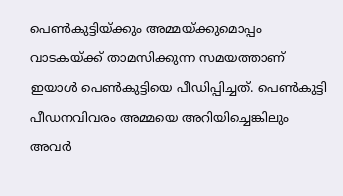പെൺകുട്ടിയ്ക്കും അമ്മയ്ക്കുമൊപ്പം വാടകയ്ക്ക് താമസിക്കുന്ന സമയത്താണ് ഇയാള്‍ പെണ്‍കുട്ടിയെ പീഡിപ്പിച്ചത്. പെണ്‍കുട്ടി പീഡനവിവരം അമ്മയെ അറിയിച്ചെങ്കിലും അവർ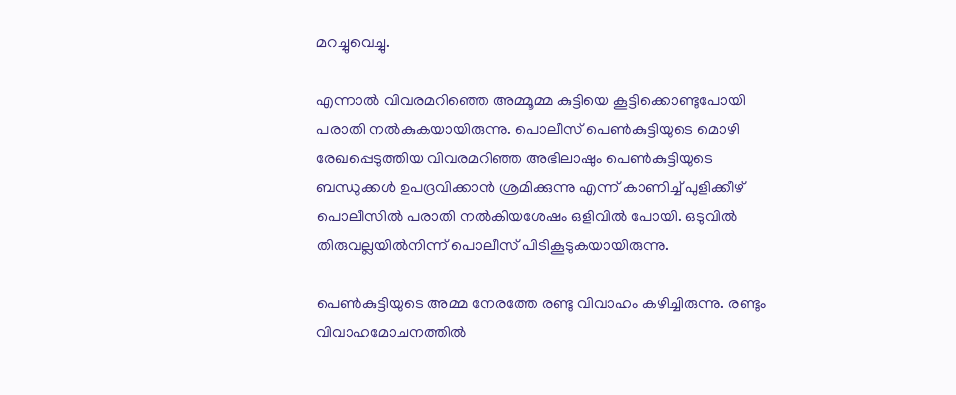മറച്ചുവെച്ചു.

എന്നാൽ വിവരമറിഞ്ഞെ അമ്മൂമ്മ കുട്ടിയെ കൂട്ടിക്കൊണ്ടുപോയി
പരാതി നൽകുകയായിരുന്നു. പൊലീസ് പെണ്‍കുട്ടിയുടെ മൊഴി രേഖപ്പെടുത്തിയ വിവരമറിഞ്ഞ അഭിലാഷും പെൺകുട്ടിയുടെ ബന്ധുക്കള്‍ ഉപദ്രവിക്കാന്‍ ശ്രമിക്കുന്നു എന്ന് കാണിച്ച്‌ പുളിക്കീഴ് പൊലീസില്‍ പരാതി നല്‍കിയശേഷം ഒളിവില്‍ പോയി. ഒടുവിൽ തിരുവല്ലയില്‍നിന്ന് പൊലീസ് പിടികൂടുകയായിരുന്നു.

പെണ്‍കുട്ടിയുടെ അമ്മ നേരത്തേ രണ്ടു വിവാഹം കഴിച്ചിരുന്നു. രണ്ടും വിവാഹമോചനത്തിൽ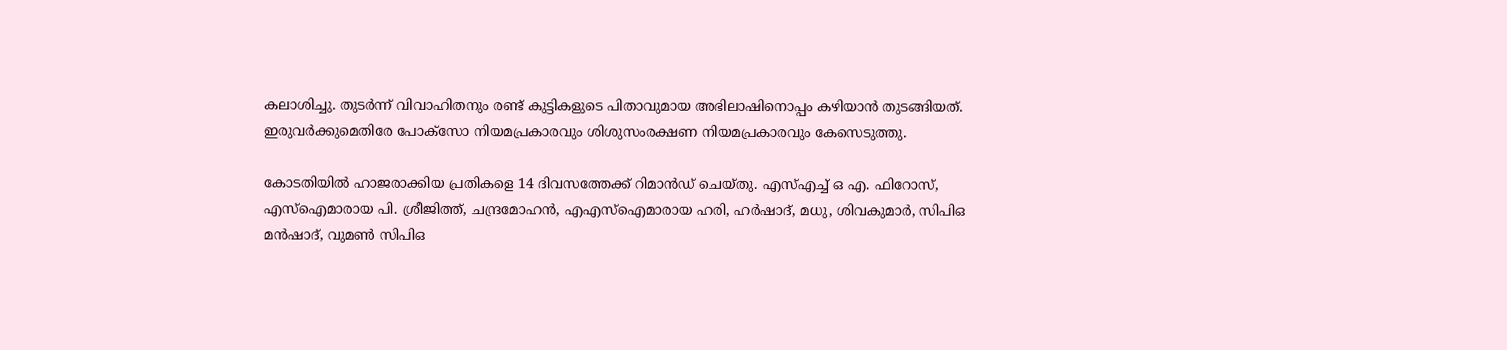കലാശിച്ചു. തുടർന്ന് വിവാഹിതനും രണ്ട് കുട്ടികളുടെ പിതാവുമായ അഭിലാഷിനൊപ്പം കഴിയാൻ തുടങ്ങിയത്.
ഇരുവര്‍ക്കുമെതിരേ പോക്‌സോ നിയമപ്രകാരവും ശിശുസംരക്ഷണ നിയമപ്രകാരവും കേസെടുത്തു.

കോടതിയില്‍ ഹാജരാക്കിയ പ്രതികളെ 14 ദിവസത്തേക്ക് റിമാന്‍ഡ് ചെയ്തു. എസ്‌എച്ച്‌ ഒ എ. ഫിറോസ്, എസ്‌ഐമാരായ പി. ശ്രീജിത്ത്, ചന്ദ്രമോഹന്‍, എഎസ്‌ഐമാരായ ഹരി, ഹര്‍ഷാദ്, മധു, ശിവകുമാര്‍, സിപിഒ മന്‍ഷാദ്, വുമണ്‍ സിപിഒ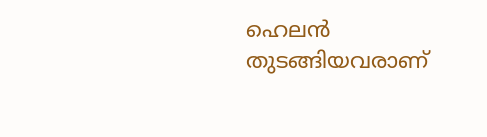ഹെലന്‍ തുടങ്ങിയവരാണ്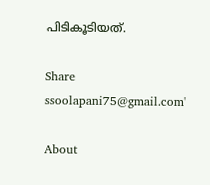പിടികൂടിയത്.

Share
ssoolapani75@gmail.com'

About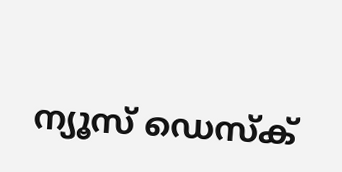ന്യൂസ് ഡെസ്ക്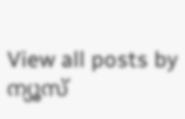View all posts by ന്യൂസ്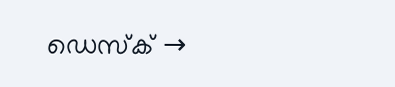ഡെസ്ക് →